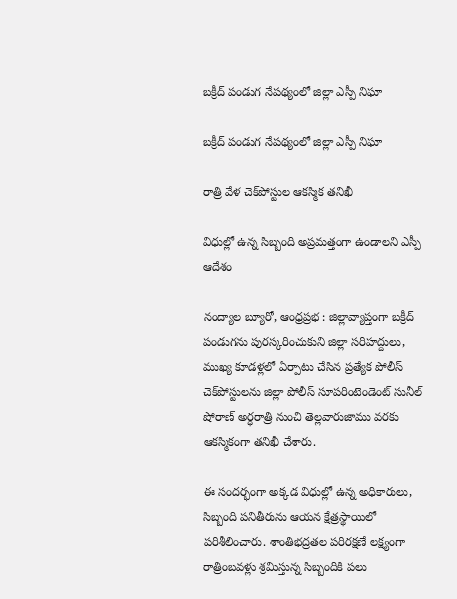బక్రీద్ పండుగ నేపథ్యంలో జిల్లా ఎస్పీ నిఘా

బక్రీద్ పండుగ నేపథ్యంలో జిల్లా ఎస్పీ నిఘా

రాత్రి వేళ చెక్‌పోస్టుల ఆకస్మిక తనిఖీ

విధుల్లో ఉన్న సిబ్బంది అప్రమత్తంగా ఉండాలని ఎస్పీ ఆదేశం

నంద్యాల బ్యూరో, ఆంధ్రప్రభ : జిల్లావ్యాప్తంగా బక్రీద్ పండుగను పురస్కరించుకుని జిల్లా సరిహద్దులు, ముఖ్య కూడళ్లలో ఏర్పాటు చేసిన ప్రత్యేక పోలీస్ చెక్‌పోస్టులను జిల్లా పోలీస్ సూపరింటెండెంట్ సునీల్ షోరాణ్ అర్ధరాత్రి నుంచి తెల్లవారుజాము వరకు ఆకస్మికంగా తనిఖీ చేశారు.

ఈ సందర్భంగా అక్కడ విధుల్లో ఉన్న అధికారులు, సిబ్బంది పనితీరును ఆయన క్షేత్రస్థాయిలో పరిశీలించారు. శాంతిభద్రతల పరిరక్షణే లక్ష్యంగా రాత్రింబవళ్లు శ్రమిస్తున్న సిబ్బందికి పలు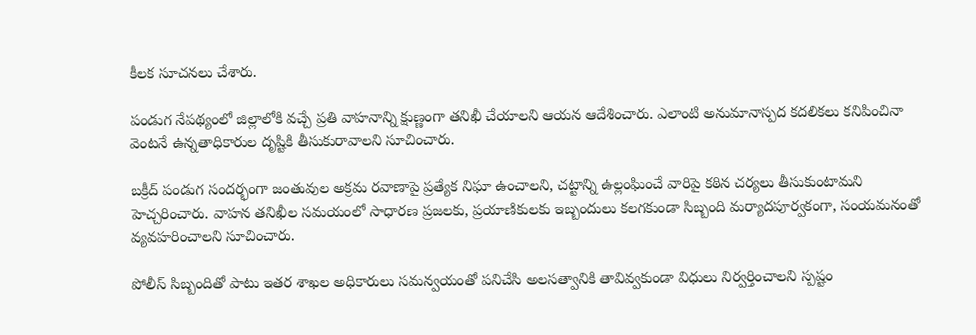కీలక సూచనలు చేశారు.

పండుగ నేపథ్యంలో జిల్లాలోకి వచ్చే ప్రతి వాహనాన్ని క్షుణ్ణంగా తనిఖీ చేయాలని ఆయన ఆదేశించారు. ఎలాంటి అనుమానాస్పద కదలికలు కనిపించినా వెంటనే ఉన్నతాధికారుల దృష్టికి తీసుకురావాలని సూచించారు.

బక్రీద్ పండుగ సందర్భంగా జంతువుల అక్రమ రవాణాపై ప్రత్యేక నిఘా ఉంచాలని, చట్టాన్ని ఉల్లంఘించే వారిపై కఠిన చర్యలు తీసుకుంటామని హెచ్చరించారు. వాహన తనిఖీల సమయంలో సాధారణ ప్రజలకు, ప్రయాణికులకు ఇబ్బందులు కలగకుండా సిబ్బంది మర్యాదపూర్వకంగా, సంయమనంతో వ్యవహరించాలని సూచించారు.

పోలీస్ సిబ్బందితో పాటు ఇతర శాఖల అధికారులు సమన్వయంతో పనిచేసి అలసత్వానికి తావివ్వకుండా విధులు నిర్వర్తించాలని స్పష్టం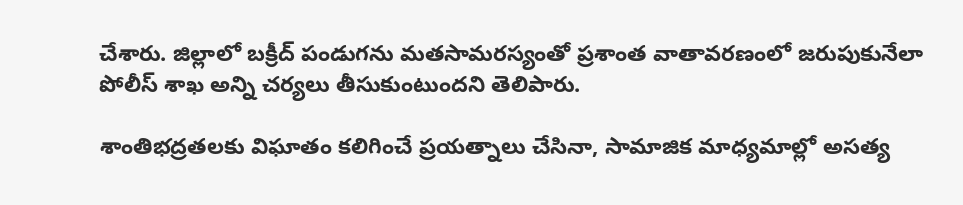చేశారు. జిల్లాలో బక్రీద్ పండుగను మతసామరస్యంతో ప్రశాంత వాతావరణంలో జరుపుకునేలా పోలీస్ శాఖ అన్ని చర్యలు తీసుకుంటుందని తెలిపారు.

శాంతిభద్రతలకు విఘాతం కలిగించే ప్రయత్నాలు చేసినా, సామాజిక మాధ్యమాల్లో అసత్య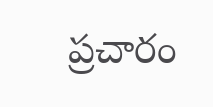ప్రచారం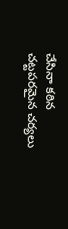చేసినా కఠిన చట్టపరమైన చర్యలు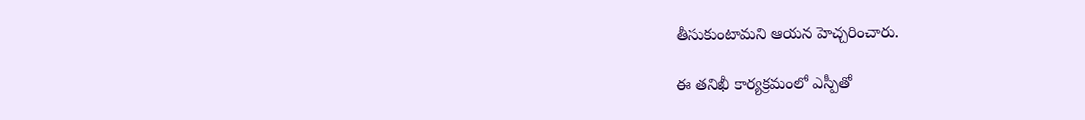తీసుకుంటామని ఆయన హెచ్చరించారు.

ఈ తనిఖీ కార్యక్రమంలో ఎస్పీతో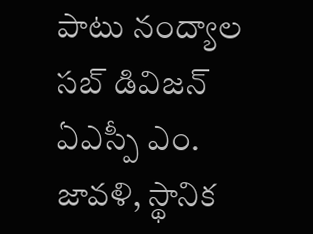పాటు నంద్యాల సబ్ డివిజన్ ఏఎస్పీ ఎం. జావళి, స్థానిక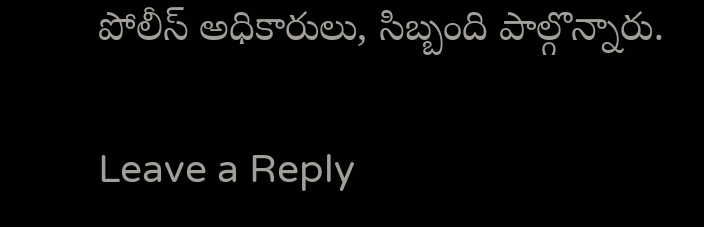పోలీస్ అధికారులు, సిబ్బంది పాల్గొన్నారు.

Leave a Reply